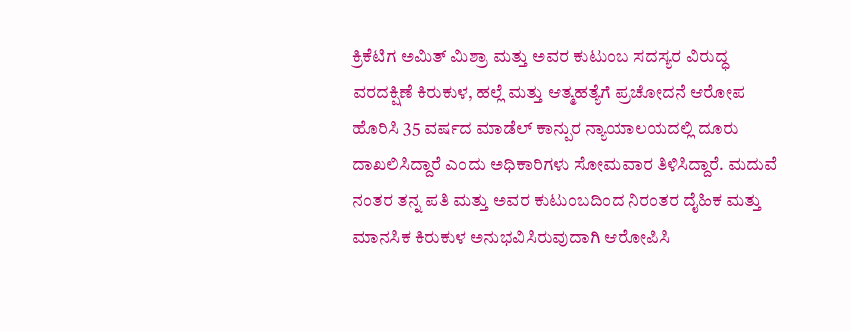ಕ್ರಿಕೆಟಿಗ ಅಮಿತ್ ಮಿಶ್ರಾ ಮತ್ತು ಅವರ ಕುಟುಂಬ ಸದಸ್ಯರ ವಿರುದ್ಧ ವರದಕ್ಷಿಣೆ ಕಿರುಕುಳ, ಹಲ್ಲೆ ಮತ್ತು ಆತ್ಮಹತ್ಯೆಗೆ ಪ್ರಚೋದನೆ ಆರೋಪ ಹೊರಿಸಿ 35 ವರ್ಷದ ಮಾಡೆಲ್ ಕಾನ್ಪುರ ನ್ಯಾಯಾಲಯದಲ್ಲಿ ದೂರು ದಾಖಲಿಸಿದ್ದಾರೆ ಎಂದು ಅಧಿಕಾರಿಗಳು ಸೋಮವಾರ ತಿಳಿಸಿದ್ದಾರೆ. ಮದುವೆ ನಂತರ ತನ್ನ ಪತಿ ಮತ್ತು ಅವರ ಕುಟುಂಬದಿಂದ ನಿರಂತರ ದೈಹಿಕ ಮತ್ತು ಮಾನಸಿಕ ಕಿರುಕುಳ ಅನುಭವಿಸಿರುವುದಾಗಿ ಆರೋಪಿಸಿ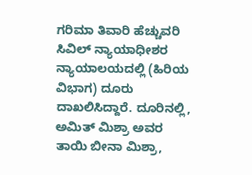ಗರಿಮಾ ತಿವಾರಿ ಹೆಚ್ಚುವರಿ ಸಿವಿಲ್ ನ್ಯಾಯಾಧೀಶರ ನ್ಯಾಯಾಲಯದಲ್ಲಿ (ಹಿರಿಯ ವಿಭಾಗ) ದೂರು ದಾಖಲಿಸಿದ್ದಾರೆ. ದೂರಿನಲ್ಲಿ, ಅಮಿತ್ ಮಿಶ್ರಾ ಅವರ ತಾಯಿ ಬೀನಾ ಮಿಶ್ರಾ,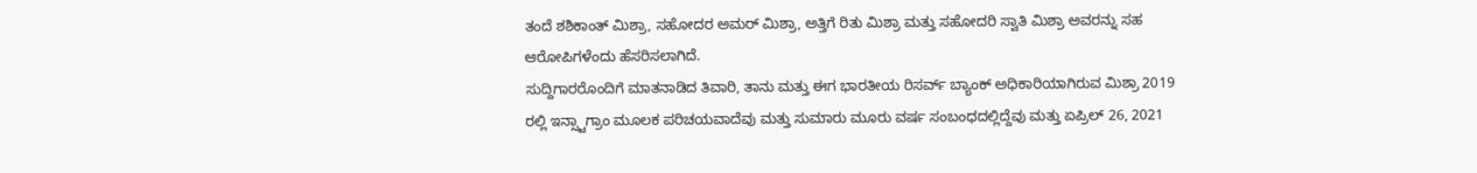ತಂದೆ ಶಶಿಕಾಂತ್ ಮಿಶ್ರಾ, ಸಹೋದರ ಅಮರ್ ಮಿಶ್ರಾ, ಅತ್ತಿಗೆ ರಿತು ಮಿಶ್ರಾ ಮತ್ತು ಸಹೋದರಿ ಸ್ವಾತಿ ಮಿಶ್ರಾ ಅವರನ್ನು ಸಹ ಆರೋಪಿಗಳೆಂದು ಹೆಸರಿಸಲಾಗಿದೆ.
ಸುದ್ದಿಗಾರರೊಂದಿಗೆ ಮಾತನಾಡಿದ ತಿವಾರಿ, ತಾನು ಮತ್ತು ಈಗ ಭಾರತೀಯ ರಿಸರ್ವ್ ಬ್ಯಾಂಕ್ ಅಧಿಕಾರಿಯಾಗಿರುವ ಮಿಶ್ರಾ 2019 ರಲ್ಲಿ ಇನ್ಸ್ಟಾಗ್ರಾಂ ಮೂಲಕ ಪರಿಚಯವಾದೆವು ಮತ್ತು ಸುಮಾರು ಮೂರು ವರ್ಷ ಸಂಬಂಧದಲ್ಲಿದ್ದೆವು ಮತ್ತು ಏಪ್ರಿಲ್ 26, 2021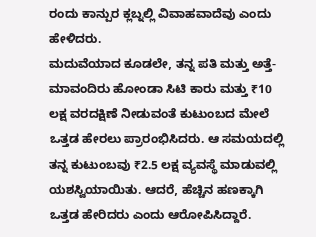ರಂದು ಕಾನ್ಪುರ ಕ್ಲಬ್ನಲ್ಲಿ ವಿವಾಹವಾದೆವು ಎಂದು ಹೇಳಿದರು.
ಮದುವೆಯಾದ ಕೂಡಲೇ, ತನ್ನ ಪತಿ ಮತ್ತು ಅತ್ತೆ-ಮಾವಂದಿರು ಹೋಂಡಾ ಸಿಟಿ ಕಾರು ಮತ್ತು ₹10 ಲಕ್ಷ ವರದಕ್ಷಿಣೆ ನೀಡುವಂತೆ ಕುಟುಂಬದ ಮೇಲೆ ಒತ್ತಡ ಹೇರಲು ಪ್ರಾರಂಭಿಸಿದರು. ಆ ಸಮಯದಲ್ಲಿ ತನ್ನ ಕುಟುಂಬವು ₹2.5 ಲಕ್ಷ ವ್ಯವಸ್ಥೆ ಮಾಡುವಲ್ಲಿ ಯಶಸ್ವಿಯಾಯಿತು. ಆದರೆ, ಹೆಚ್ಚಿನ ಹಣಕ್ಕಾಗಿ ಒತ್ತಡ ಹೇರಿದರು ಎಂದು ಆರೋಪಿಸಿದ್ದಾರೆ.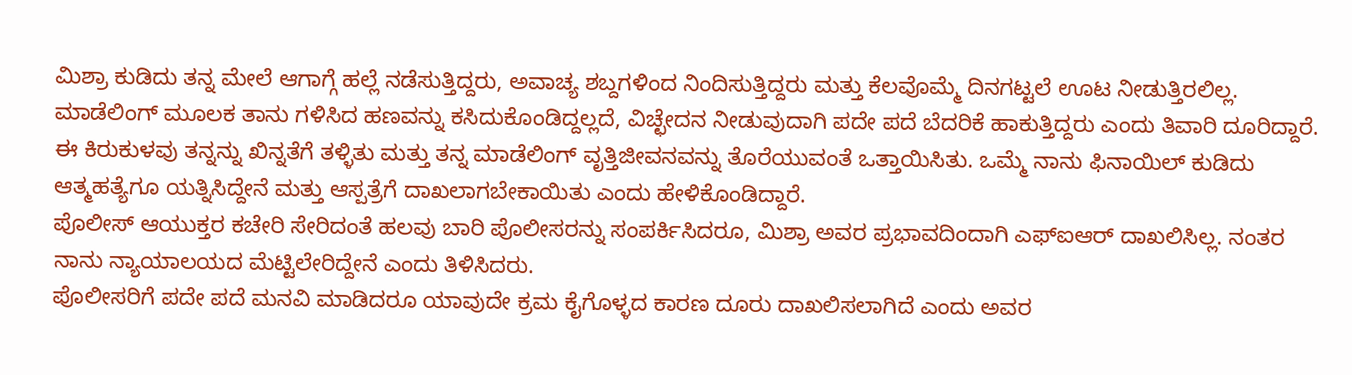ಮಿಶ್ರಾ ಕುಡಿದು ತನ್ನ ಮೇಲೆ ಆಗಾಗ್ಗೆ ಹಲ್ಲೆ ನಡೆಸುತ್ತಿದ್ದರು, ಅವಾಚ್ಯ ಶಬ್ದಗಳಿಂದ ನಿಂದಿಸುತ್ತಿದ್ದರು ಮತ್ತು ಕೆಲವೊಮ್ಮೆ ದಿನಗಟ್ಟಲೆ ಊಟ ನೀಡುತ್ತಿರಲಿಲ್ಲ. ಮಾಡೆಲಿಂಗ್ ಮೂಲಕ ತಾನು ಗಳಿಸಿದ ಹಣವನ್ನು ಕಸಿದುಕೊಂಡಿದ್ದಲ್ಲದೆ, ವಿಚ್ಛೇದನ ನೀಡುವುದಾಗಿ ಪದೇ ಪದೆ ಬೆದರಿಕೆ ಹಾಕುತ್ತಿದ್ದರು ಎಂದು ತಿವಾರಿ ದೂರಿದ್ದಾರೆ.
ಈ ಕಿರುಕುಳವು ತನ್ನನ್ನು ಖಿನ್ನತೆಗೆ ತಳ್ಳಿತು ಮತ್ತು ತನ್ನ ಮಾಡೆಲಿಂಗ್ ವೃತ್ತಿಜೀವನವನ್ನು ತೊರೆಯುವಂತೆ ಒತ್ತಾಯಿಸಿತು. ಒಮ್ಮೆ ನಾನು ಫಿನಾಯಿಲ್ ಕುಡಿದು ಆತ್ಮಹತ್ಯೆಗೂ ಯತ್ನಿಸಿದ್ದೇನೆ ಮತ್ತು ಆಸ್ಪತ್ರೆಗೆ ದಾಖಲಾಗಬೇಕಾಯಿತು ಎಂದು ಹೇಳಿಕೊಂಡಿದ್ದಾರೆ.
ಪೊಲೀಸ್ ಆಯುಕ್ತರ ಕಚೇರಿ ಸೇರಿದಂತೆ ಹಲವು ಬಾರಿ ಪೊಲೀಸರನ್ನು ಸಂಪರ್ಕಿಸಿದರೂ, ಮಿಶ್ರಾ ಅವರ ಪ್ರಭಾವದಿಂದಾಗಿ ಎಫ್ಐಆರ್ ದಾಖಲಿಸಿಲ್ಲ. ನಂತರ ನಾನು ನ್ಯಾಯಾಲಯದ ಮೆಟ್ಟಿಲೇರಿದ್ದೇನೆ ಎಂದು ತಿಳಿಸಿದರು.
ಪೊಲೀಸರಿಗೆ ಪದೇ ಪದೆ ಮನವಿ ಮಾಡಿದರೂ ಯಾವುದೇ ಕ್ರಮ ಕೈಗೊಳ್ಳದ ಕಾರಣ ದೂರು ದಾಖಲಿಸಲಾಗಿದೆ ಎಂದು ಅವರ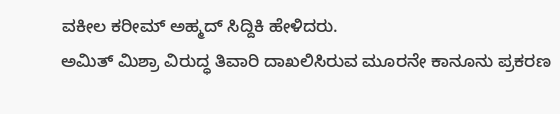ವಕೀಲ ಕರೀಮ್ ಅಹ್ಮದ್ ಸಿದ್ದಿಕಿ ಹೇಳಿದರು.
ಅಮಿತ್ ಮಿಶ್ರಾ ವಿರುದ್ಧ ತಿವಾರಿ ದಾಖಲಿಸಿರುವ ಮೂರನೇ ಕಾನೂನು ಪ್ರಕರಣ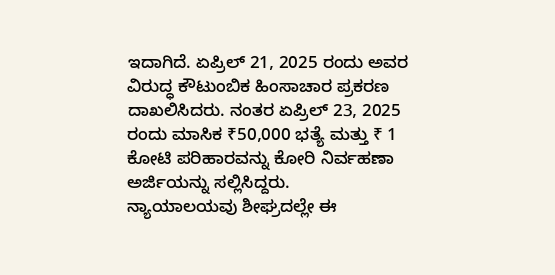ಇದಾಗಿದೆ. ಏಪ್ರಿಲ್ 21, 2025 ರಂದು ಅವರ ವಿರುದ್ಧ ಕೌಟುಂಬಿಕ ಹಿಂಸಾಚಾರ ಪ್ರಕರಣ ದಾಖಲಿಸಿದರು. ನಂತರ ಏಪ್ರಿಲ್ 23, 2025 ರಂದು ಮಾಸಿಕ ₹50,000 ಭತ್ಯೆ ಮತ್ತು ₹ 1 ಕೋಟಿ ಪರಿಹಾರವನ್ನು ಕೋರಿ ನಿರ್ವಹಣಾ ಅರ್ಜಿಯನ್ನು ಸಲ್ಲಿಸಿದ್ದರು.
ನ್ಯಾಯಾಲಯವು ಶೀಘ್ರದಲ್ಲೇ ಈ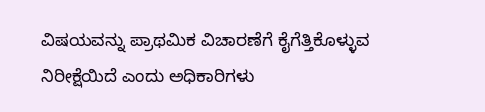ವಿಷಯವನ್ನು ಪ್ರಾಥಮಿಕ ವಿಚಾರಣೆಗೆ ಕೈಗೆತ್ತಿಕೊಳ್ಳುವ ನಿರೀಕ್ಷೆಯಿದೆ ಎಂದು ಅಧಿಕಾರಿಗಳು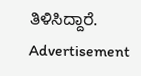ತಿಳಿಸಿದ್ದಾರೆ.
Advertisement